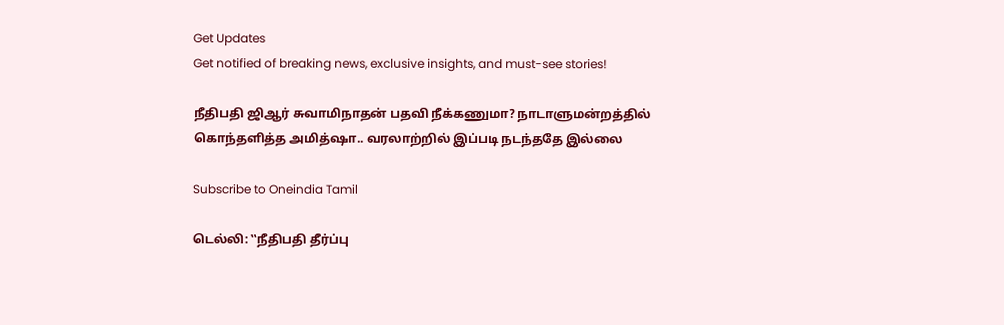Get Updates
Get notified of breaking news, exclusive insights, and must-see stories!

நீதிபதி ஜிஆர் சுவாமிநாதன் பதவி நீக்கணுமா? நாடாளுமன்றத்தில் கொந்தளித்த அமித்ஷா.. வரலாற்றில் இப்படி நடந்ததே இல்லை

Subscribe to Oneindia Tamil

டெல்லி: ‛‛நீதிபதி தீர்ப்பு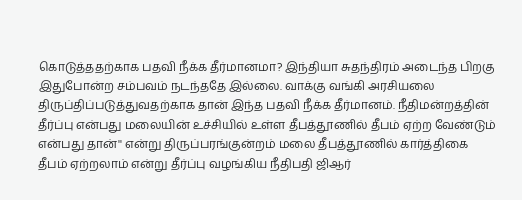கொடுத்ததற்காக பதவி நீக்க தீர்மானமா? இந்தியா சுதந்திரம் அடைந்த பிறகு இதுபோன்ற சம்பவம் நடந்ததே இல்லை. வாக்கு வங்கி அரசியலை திருப்திப்படுத்துவதற்காக தான் இந்த பதவி நீக்க தீர்மானம். நீதிமன்றத்தின் தீர்ப்பு என்பது மலையின் உச்சியில் உள்ள தீபத்தூணில் தீபம் ஏற்ற வேண்டும் என்பது தான்'' என்று திருப்பரங்குன்றம் மலை தீபத்தூணில் கார்த்திகை தீபம் ஏற்றலாம் என்று தீர்ப்பு வழங்கிய நீதிபதி ஜிஆர்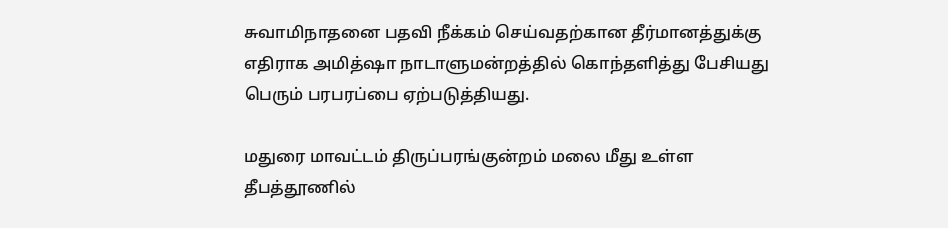சுவாமிநாதனை பதவி நீக்கம் செய்வதற்கான தீர்மானத்துக்கு எதிராக அமித்ஷா நாடாளுமன்றத்தில் கொந்தளித்து பேசியது பெரும் பரபரப்பை ஏற்படுத்தியது.

மதுரை மாவட்டம் திருப்பரங்குன்றம் மலை மீது உள்ள தீபத்தூணில்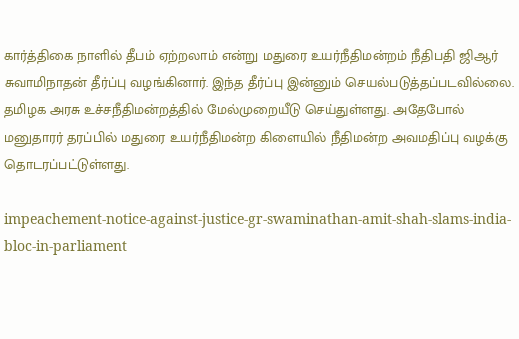கார்த்திகை நாளில் தீபம் ஏற்றலாம் என்று மதுரை உயர்நீதிமன்றம் நீதிபதி ஜிஆர் சுவாமிநாதன் தீர்ப்பு வழங்கினார். இந்த தீர்ப்பு இன்னும் செயல்படுத்தப்படவில்லை. தமிழக அரசு உச்சநீதிமன்றத்தில் மேல்முறையீடு செய்துள்ளது. அதேபோல் மனுதாரர் தரப்பில் மதுரை உயர்நீதிமன்ற கிளையில் நீதிமன்ற அவமதிப்பு வழக்கு தொடரப்பட்டுள்ளது.

impeachement-notice-against-justice-gr-swaminathan-amit-shah-slams-india-bloc-in-parliament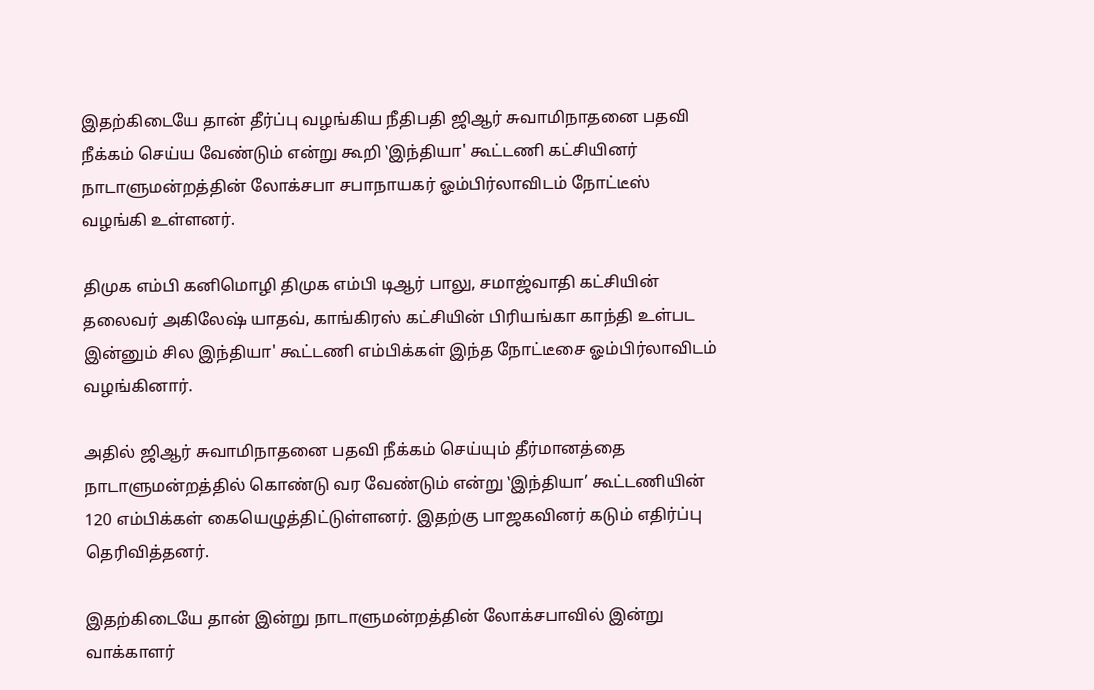இதற்கிடையே தான் தீர்ப்பு வழங்கிய நீதிபதி ஜிஆர் சுவாமிநாதனை பதவி நீக்கம் செய்ய வேண்டும் என்று கூறி ‛இந்தியா' கூட்டணி கட்சியினர் நாடாளுமன்றத்தின் லோக்சபா சபாநாயகர் ஓம்பிர்லாவிடம் நோட்டீஸ் வழங்கி உள்ளனர்.

திமுக எம்பி கனிமொழி திமுக எம்பி டிஆர் பாலு, சமாஜ்வாதி கட்சியின் தலைவர் அகிலேஷ் யாதவ், காங்கிரஸ் கட்சியின் பிரியங்கா காந்தி உள்பட இன்னும் சில இந்தியா' கூட்டணி எம்பிக்கள் இந்த நோட்டீசை ஓம்பிர்லாவிடம் வழங்கினார்.

அதில் ஜிஆர் சுவாமிநாதனை பதவி நீக்கம் செய்யும் தீர்மானத்தை நாடாளுமன்றத்தில் கொண்டு வர வேண்டும் என்று ‛இந்தியா’ கூட்டணியின் 120 எம்பிக்கள் கையெழுத்திட்டுள்ளனர். இதற்கு பாஜகவினர் கடும் எதிர்ப்பு தெரிவித்தனர்.

இதற்கிடையே தான் இன்று நாடாளுமன்றத்தின் லோக்சபாவில் இன்று வாக்காளர்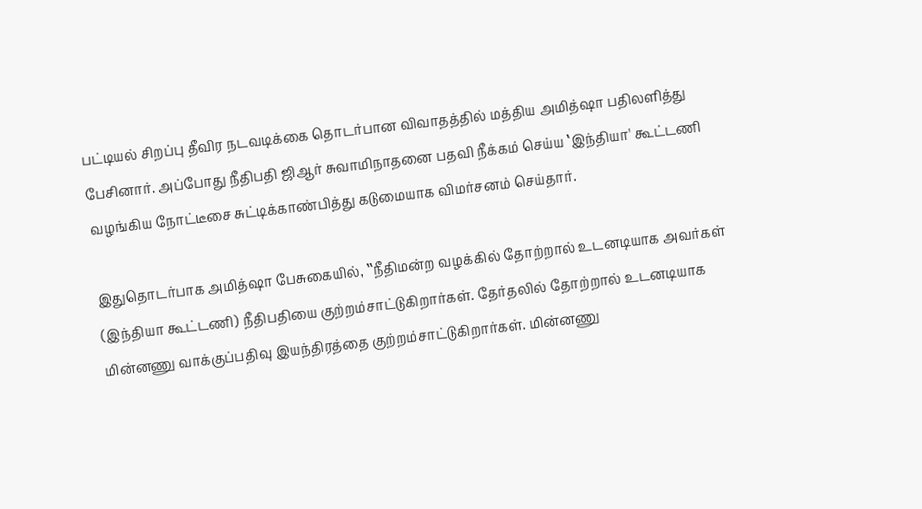பட்டியல் சிறப்பு தீவிர நடவடிக்கை தொடர்பான விவாதத்தில் மத்திய அமித்ஷா பதிலளித்து பேசினார். அப்போது நீதிபதி ஜிஆர் சுவாமிநாதனை பதவி நீக்கம் செய்ய ‛இந்தியா' கூட்டணி வழங்கிய நோட்டீசை சுட்டிக்காண்பித்து கடுமையாக விமர்சனம் செய்தார்.

இதுதொடர்பாக அமித்ஷா பேசுகையில், ‛‛நீதிமன்ற வழக்கில் தோற்றால் உடனடியாக அவர்கள் (இந்தியா கூட்டணி) நீதிபதியை குற்றம்சாட்டுகிறார்கள். தேர்தலில் தோற்றால் உடனடியாக மின்னணு வாக்குப்பதிவு இயந்திரத்தை குற்றம்சாட்டுகிறார்கள். மின்னணு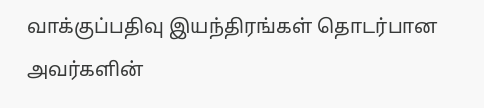வாக்குப்பதிவு இயந்திரங்கள் தொடர்பான அவர்களின்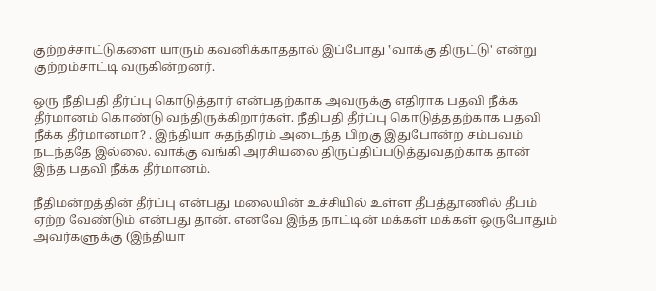குற்றச்சாட்டுகளை யாரும் கவனிக்காததால் இப்போது ‛வாக்கு திருட்டு' என்று குற்றம்சாட்டி வருகின்றனர்.

ஒரு நீதிபதி தீர்ப்பு கொடுத்தார் என்பதற்காக அவருக்கு எதிராக பதவி நீக்க தீர்மானம் கொண்டு வந்திருக்கிறார்கள். நீதிபதி தீர்ப்பு கொடுத்ததற்காக பதவி நீக்க தீர்மானமா? . இந்தியா சுதந்திரம் அடைந்த பிறகு இதுபோன்ற சம்பவம் நடந்ததே இல்லை. வாக்கு வங்கி அரசியலை திருப்திப்படுத்துவதற்காக தான் இந்த பதவி நீக்க தீர்மானம்.

நீதிமன்றத்தின் தீர்ப்பு என்பது மலையின் உச்சியில் உள்ள தீபத்தூணில் தீபம் ஏற்ற வேண்டும் என்பது தான். எனவே இந்த நாட்டின் மக்கள் மக்கள் ஒருபோதும் அவர்களுக்கு (இந்தியா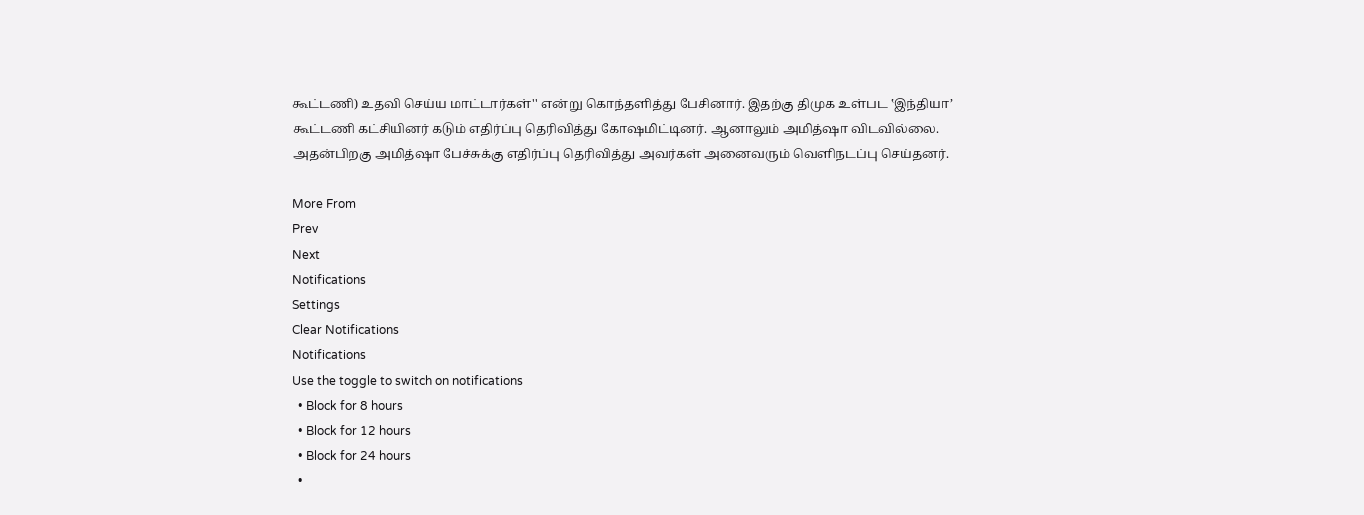கூட்டணி) உதவி செய்ய மாட்டார்கள்'' என்று கொந்தளித்து பேசினார். இதற்கு திமுக உள்பட ‛இந்தியா’ கூட்டணி கட்சியினர் கடும் எதிர்ப்பு தெரிவித்து கோஷமிட்டினர். ஆனாலும் அமித்ஷா விடவில்லை. அதன்பிறகு அமித்ஷா பேச்சுக்கு எதிர்ப்பு தெரிவித்து அவர்கள் அனைவரும் வெளிநடப்பு செய்தனர்.

More From
Prev
Next
Notifications
Settings
Clear Notifications
Notifications
Use the toggle to switch on notifications
  • Block for 8 hours
  • Block for 12 hours
  • Block for 24 hours
  •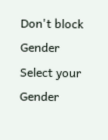Don't block
Gender
Select your Gender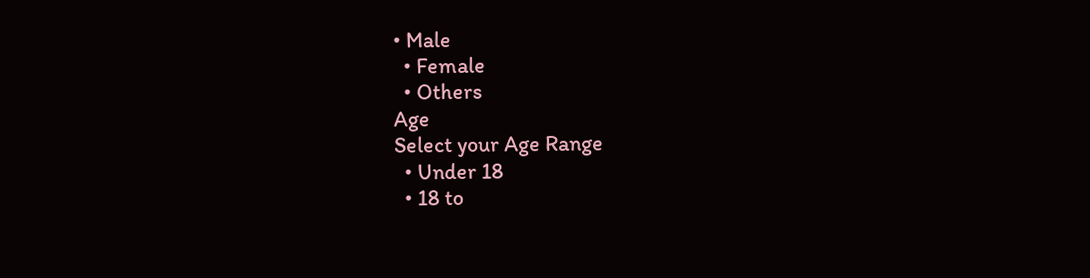• Male
  • Female
  • Others
Age
Select your Age Range
  • Under 18
  • 18 to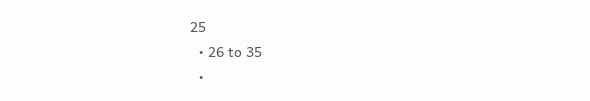25
  • 26 to 35
  •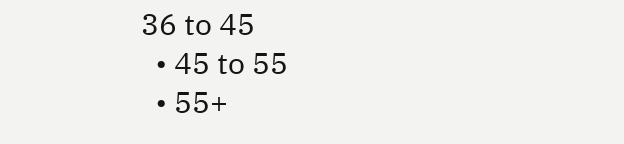36 to 45
  • 45 to 55
  • 55+